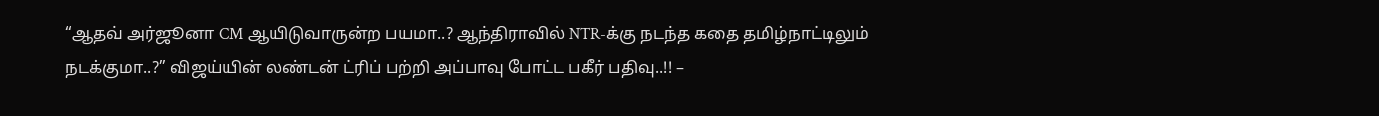“ஆதவ் அர்ஜூனா CM ஆயிடுவாருன்ற பயமா..? ஆந்திராவில் NTR-க்கு நடந்த கதை தமிழ்நாட்டிலும் நடக்குமா..?” விஜய்யின் லண்டன் ட்ரிப் பற்றி அப்பாவு போட்ட பகீர் பதிவு..!! –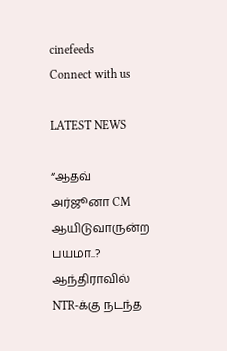cinefeeds
Connect with us

LATEST NEWS

“ஆதவ் அர்ஜூனா CM ஆயிடுவாருன்ற பயமா..? ஆந்திராவில் NTR-க்கு நடந்த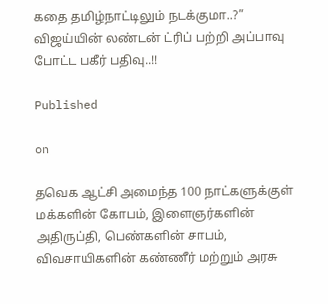கதை தமிழ்நாட்டிலும் நடக்குமா..?” விஜய்யின் லண்டன் ட்ரிப் பற்றி அப்பாவு போட்ட பகீர் பதிவு..!!

Published

on

தவெக ஆட்சி அமைந்த 100 நாட்களுக்குள் மக்களின் கோபம், இளைஞர்களின் அதிருப்தி, பெண்களின் சாபம், விவசாயிகளின் கண்ணீர் மற்றும் அரசு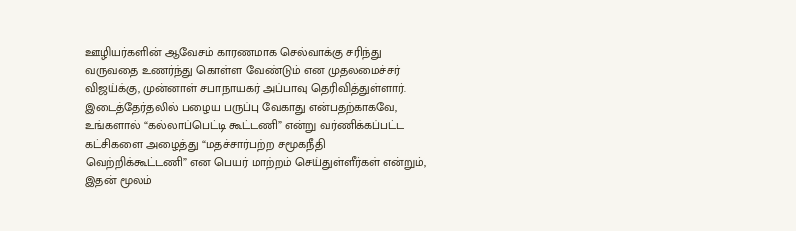ஊழியர்களின் ஆவேசம் காரணமாக செல்வாக்கு சரிந்து வருவதை உணர்ந்து கொள்ள வேண்டும் என முதலமைச்சர் விஜய்க்கு, முன்னாள் சபாநாயகர் அப்பாவு தெரிவித்துள்ளார். இடைத்தேர்தலில் பழைய பருப்பு வேகாது என்பதற்காகவே, உங்களால் “கல்லாப்பெட்டி கூட்டணி” என்று வர்ணிக்கப்பட்ட கட்சிகளை அழைத்து “மதச்சார்பற்ற சமூகநீதி வெற்றிக்கூட்டணி” என பெயர் மாற்றம் செய்துள்ளீர்கள் என்றும், இதன் மூலம்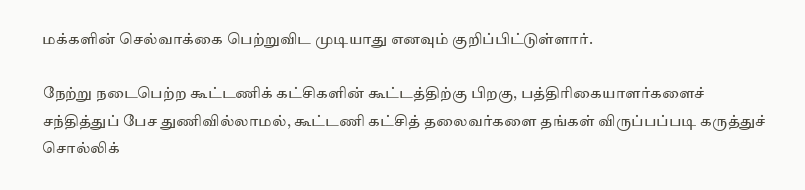மக்களின் செல்வாக்கை பெற்றுவிட முடியாது எனவும் குறிப்பிட்டுள்ளார்.

நேற்று நடைபெற்ற கூட்டணிக் கட்சிகளின் கூட்டத்திற்கு பிறகு, பத்திரிகையாளர்களைச் சந்தித்துப் பேச துணிவில்லாமல், கூட்டணி கட்சித் தலைவர்களை தங்கள் விருப்பப்படி கருத்துச் சொல்லிக்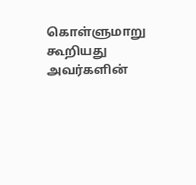கொள்ளுமாறு கூறியது அவர்களின்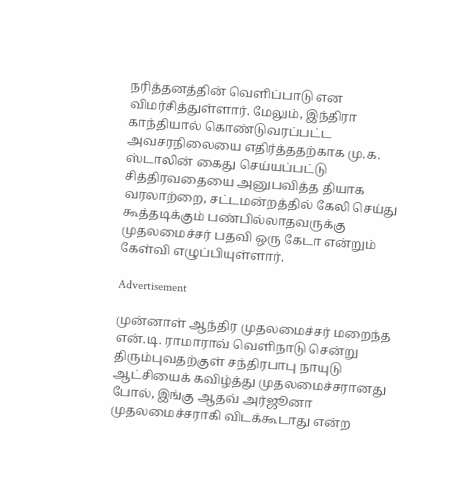நரித்தனத்தின் வெளிப்பாடு என விமர்சித்துள்ளார். மேலும், இந்திரா காந்தியால் கொண்டுவரப்பட்ட அவசரநிலையை எதிர்த்ததற்காக மு.க. ஸ்டாலின் கைது செய்யப்பட்டு சித்திரவதையை அனுபவித்த தியாக வரலாற்றை, சட்டமன்றத்தில் கேலி செய்து கூத்தடிக்கும் பண்பில்லாதவருக்கு முதலமைச்சர் பதவி ஒரு கேடா என்றும் கேள்வி எழுப்பியுள்ளார்.

Advertisement

முன்னாள் ஆந்திர முதலமைச்சர் மறைந்த என்.டி. ராமாராவ் வெளிநாடு சென்று திரும்புவதற்குள் சந்திரபாபு நாயுடு ஆட்சியைக் கவிழ்த்து முதலமைச்சரானது போல், இங்கு ஆதவ் அர்ஜூனா முதலமைச்சராகி விடக்கூடாது என்ற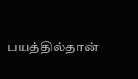பயத்தில்தான்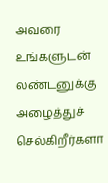அவரை உங்களுடன் லண்டனுக்கு அழைத்துச் செல்கிறீர்களா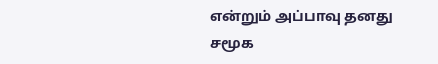என்றும் அப்பாவு தனது சமூக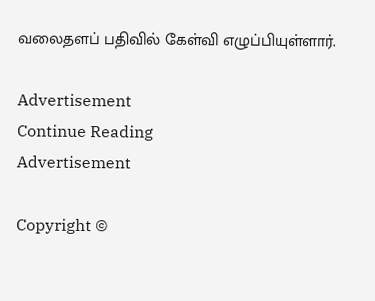வலைதளப் பதிவில் கேள்வி எழுப்பியுள்ளார்.

Advertisement
Continue Reading
Advertisement

Copyright ©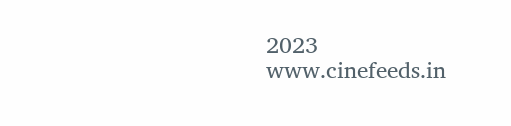2023 www.cinefeeds.in